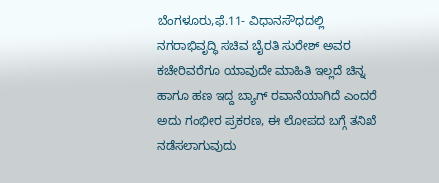ಬೆಂಗಳೂರು,ಫೆ.11- ವಿಧಾನಸೌಧದಲ್ಲಿ ನಗರಾಭಿವೃದ್ಧಿ ಸಚಿವ ಬೈರತಿ ಸುರೇಶ್ ಅವರ ಕಚೇರಿವರೆಗೂ ಯಾವುದೇ ಮಾಹಿತಿ ಇಲ್ಲದೆ ಚಿನ್ನ ಹಾಗೂ ಹಣ ಇದ್ದ ಬ್ಯಾಗ್ ರವಾನೆಯಾಗಿದೆ ಎಂದರೆ ಅದು ಗಂಭೀರ ಪ್ರಕರಣ, ಈ ಲೋಪದ ಬಗ್ಗೆ ತನಿಖೆ ನಡೆಸಲಾಗುವುದು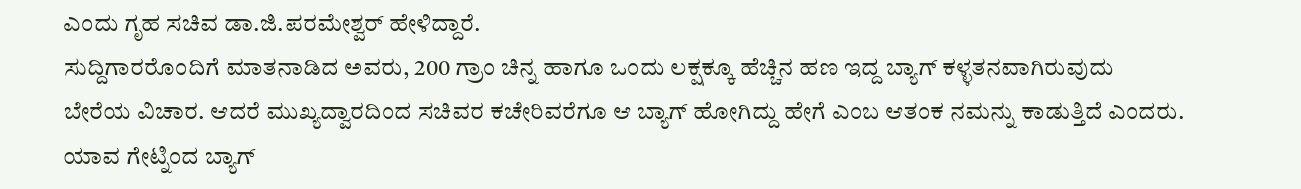ಎಂದು ಗೃಹ ಸಚಿವ ಡಾ.ಜಿ.ಪರಮೇಶ್ವರ್ ಹೇಳಿದ್ದಾರೆ.
ಸುದ್ದಿಗಾರರೊಂದಿಗೆ ಮಾತನಾಡಿದ ಅವರು, 200 ಗ್ರಾಂ ಚಿನ್ನ ಹಾಗೂ ಒಂದು ಲಕ್ಷಕ್ಕೂ ಹೆಚ್ಚಿನ ಹಣ ಇದ್ದ ಬ್ಯಾಗ್ ಕಳ್ಳತನವಾಗಿರುವುದು ಬೇರೆಯ ವಿಚಾರ. ಆದರೆ ಮುಖ್ಯದ್ವಾರದಿಂದ ಸಚಿವರ ಕಚೇರಿವರೆಗೂ ಆ ಬ್ಯಾಗ್ ಹೋಗಿದ್ದು ಹೇಗೆ ಎಂಬ ಆತಂಕ ನಮನ್ನು ಕಾಡುತ್ತಿದೆ ಎಂದರು.
ಯಾವ ಗೇಟ್ನಿಂದ ಬ್ಯಾಗ್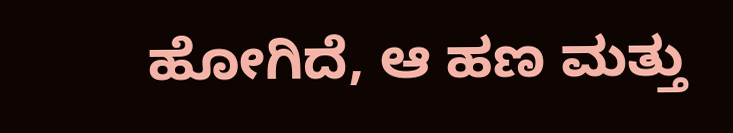ಹೋಗಿದೆ, ಆ ಹಣ ಮತ್ತು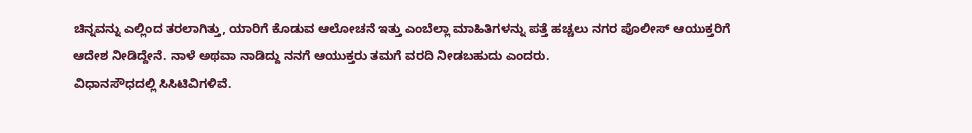ಚಿನ್ನವನ್ನು ಎಲ್ಲಿಂದ ತರಲಾಗಿತ್ತು, ಯಾರಿಗೆ ಕೊಡುವ ಆಲೋಚನೆ ಇತ್ತು ಎಂಬೆಲ್ಲಾ ಮಾಹಿತಿಗಳನ್ನು ಪತ್ತೆ ಹಚ್ಚಲು ನಗರ ಪೊಲೀಸ್ ಆಯುಕ್ತರಿಗೆ ಆದೇಶ ನೀಡಿದ್ದೇನೆ. ನಾಳೆ ಅಥವಾ ನಾಡಿದ್ದು ನನಗೆ ಆಯುಕ್ತರು ತಮಗೆ ವರದಿ ನೀಡಬಹುದು ಎಂದರು.
ವಿಧಾನಸೌಧದಲ್ಲಿ ಸಿಸಿಟಿವಿಗಳಿವೆ.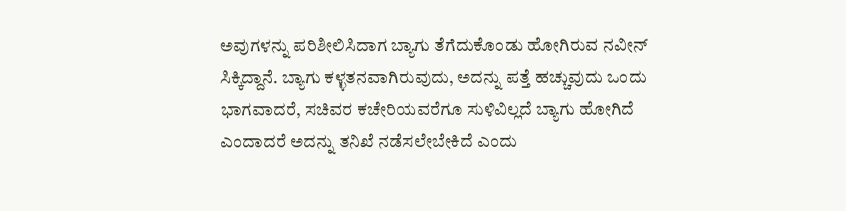ಅವುಗಳನ್ನು ಪರಿಶೀಲಿಸಿದಾಗ ಬ್ಯಾಗು ತೆಗೆದುಕೊಂಡು ಹೋಗಿರುವ ನವೀನ್ ಸಿಕ್ಕಿದ್ದಾನೆ. ಬ್ಯಾಗು ಕಳ್ಳತನವಾಗಿರುವುದು, ಅದನ್ನು ಪತ್ತೆ ಹಚ್ಚುವುದು ಒಂದು ಭಾಗವಾದರೆ, ಸಚಿವರ ಕಚೇರಿಯವರೆಗೂ ಸುಳಿವಿಲ್ಲದೆ ಬ್ಯಾಗು ಹೋಗಿದೆ ಎಂದಾದರೆ ಅದನ್ನು ತನಿಖೆ ನಡೆಸಲೇಬೇಕಿದೆ ಎಂದು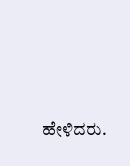ಹೇಳಿದರು.